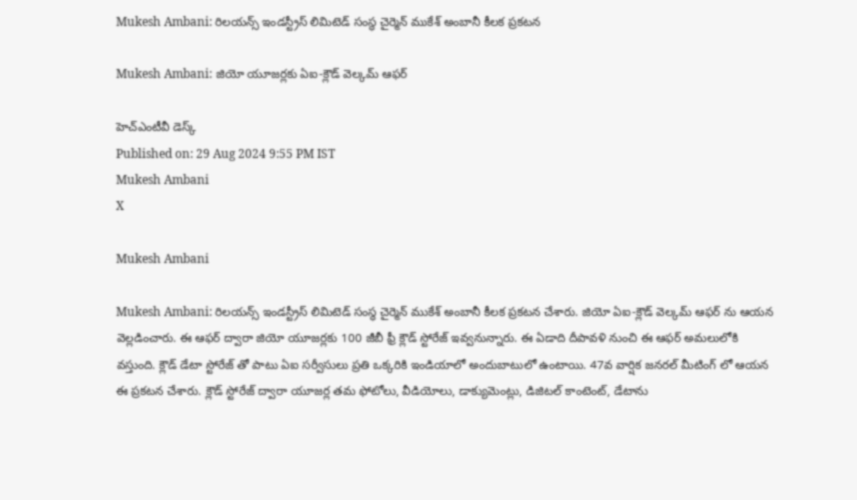Mukesh Ambani: రిలయన్స్ ఇండస్ట్రీస్ లిమిటెడ్ సంస్థ చైర్మెన్ ముకేశ్ అంబానీ కీలక ప్రకటన

Mukesh Ambani: జియో యూజర్లకు ఏఐ-క్లౌడ్ వెల్కమ్ ఆఫర్

హెచ్ఎంటీవీ డెస్క్
Published on: 29 Aug 2024 9:55 PM IST
Mukesh Ambani
X

Mukesh Ambani

Mukesh Ambani: రిలయన్స్ ఇండస్ట్రీస్ లిమిటెడ్ సంస్థ చైర్మెన్ ముకేశ్ అంబానీ కీలక ప్రకటన చేశారు. జియో ఏఐ-క్లౌడ్ వెల్కమ్ ఆఫర్ ను ఆయన వెల్లడించారు. ఈ ఆఫర్ ద్వారా జియో యూజర్లకు 100 జీబీ ఫ్రీ క్లౌడ్ స్టోరేజ్ ఇవ్వనున్నారు. ఈ ఏడాది దీపావళి నుంచి ఈ ఆఫర్ అమలులోకి వస్తుంది. క్లౌడ్ డేటా స్టోరేజ్ తో పాటు ఏఐ సర్వీసులు ప్రతి ఒక్కరికి ఇండియాలో అందుబాటులో ఉంటాయి. 47వ వార్షిక జనరల్ మీటింగ్ లో ఆయన ఈ ప్రకటన చేశారు. క్లౌడ్ స్టోరేజ్ ద్వారా యూజర్ల తమ ఫోటోలు, వీడియోలు, డాక్యుమెంట్లు, డిజిటల్ కాంటెంట్, డేటాను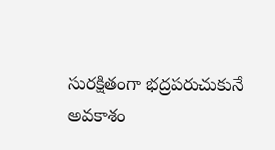సురక్షితంగా భద్రపరుచుకునే అవకాశం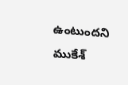ఉంటుందని ముకేశ్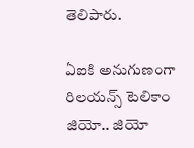తెలిపారు.

ఏఐకి అనుగుణంగా రిలయన్స్ టెలికాం జియో.. జియో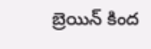బ్రెయిన్ కింద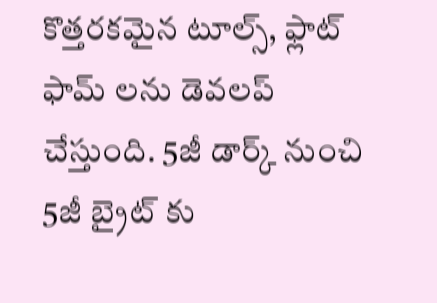కొత్తరకమైన టూల్స్, ఫ్లాట్ ఫామ్ లను డెవలప్ చేస్తుంది. 5జీ డార్క్ నుంచి 5జీ బ్రైట్ కు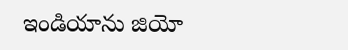ఇండియాను జియో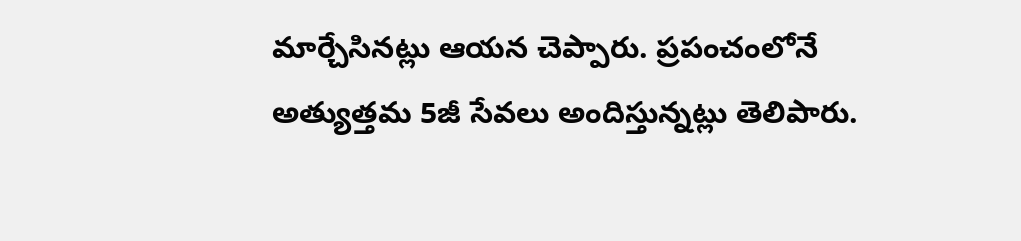మార్చేసినట్లు ఆయన చెప్పారు. ప్రపంచంలోనే అత్యుత్తమ 5జీ సేవలు అందిస్తున్నట్లు తెలిపారు.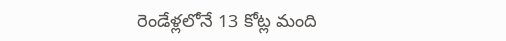రెండేళ్లలోనే 13 కోట్ల మంది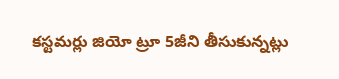కస్టమర్లు జియో ట్రూ 5జీని తీసుకున్నట్లు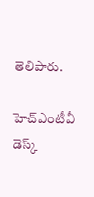తెలిపారు.

హెచ్ఎంటీవీ డెస్క్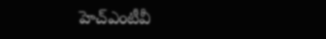హెచ్ఎంటీవీ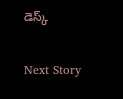డెస్క్

Next Story